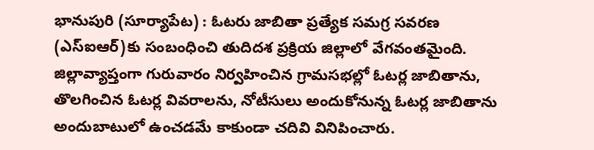భానుపురి (సూర్యాపేట) : ఓటరు జాబితా ప్రత్యేక సమగ్ర సవరణ (ఎస్ఐఆర్)కు సంబంధించి తుదిదశ ప్రక్రియ జిల్లాలో వేగవంతమైంది. జిల్లావ్యాప్తంగా గురువారం నిర్వహించిన గ్రామసభల్లో ఓటర్ల జాబితాను, తొలగించిన ఓటర్ల వివరాలను, నోటీసులు అందుకోనున్న ఓటర్ల జాబితాను అందుబాటులో ఉంచడమే కాకుండా చదివి వినిపించారు.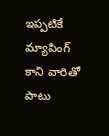ఇప్పటికే మ్యాపింగ్ కాని వారితో పాటు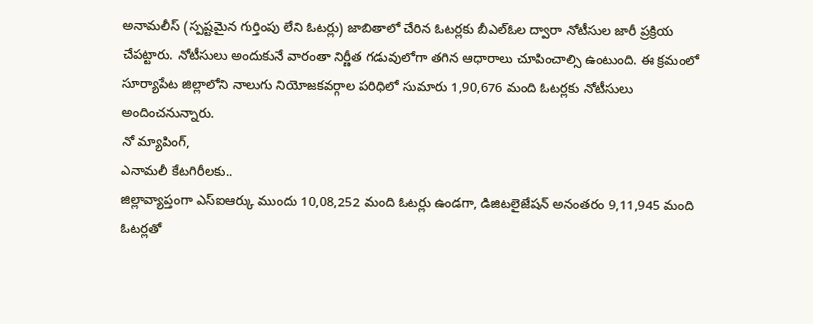అనామలీస్ (స్పష్టమైన గుర్తింపు లేని ఓటర్లు) జాబితాలో చేరిన ఓటర్లకు బీఎల్ఓల ద్వారా నోటీసుల జారీ ప్రక్రియ చేపట్టారు. నోటీసులు అందుకునే వారంతా నిర్ణీత గడువులోగా తగిన ఆధారాలు చూపించాల్సి ఉంటుంది. ఈ క్రమంలో సూర్యాపేట జిల్లాలోని నాలుగు నియోజకవర్గాల పరిధిలో సుమారు 1,90,676 మంది ఓటర్లకు నోటీసులు అందించనున్నారు.
నో మ్యాపింగ్,
ఎనామలీ కేటగిరీలకు..
జిల్లావ్యాప్తంగా ఎస్ఐఆర్కు ముందు 10,08,252 మంది ఓటర్లు ఉండగా, డిజిటలైజేషన్ అనంతరం 9,11,945 మంది ఓటర్లతో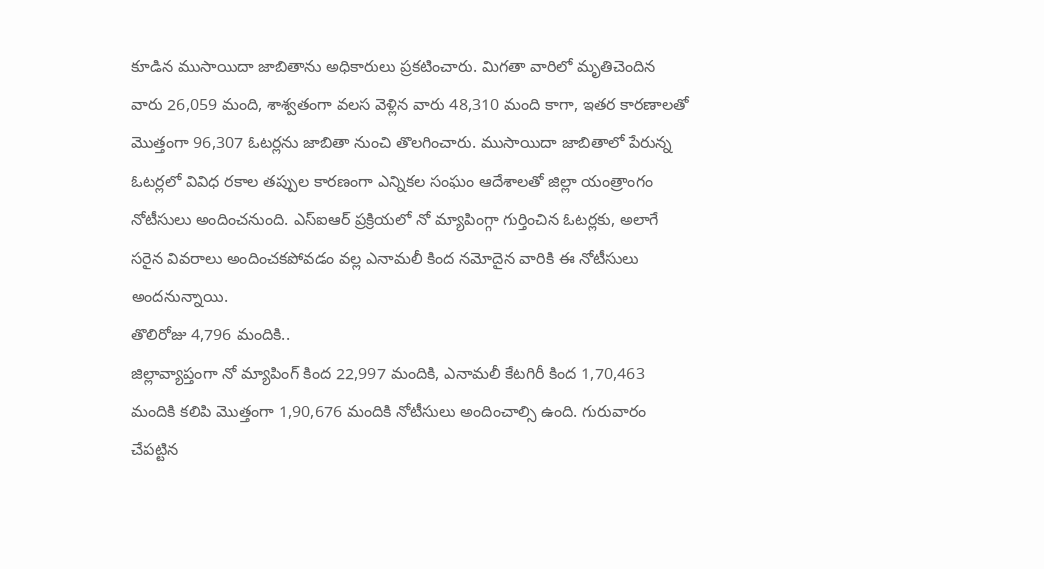కూడిన ముసాయిదా జాబితాను అధికారులు ప్రకటించారు. మిగతా వారిలో మృతిచెందిన వారు 26,059 మంది, శాశ్వతంగా వలస వెళ్లిన వారు 48,310 మంది కాగా, ఇతర కారణాలతో మొత్తంగా 96,307 ఓటర్లను జాబితా నుంచి తొలగించారు. ముసాయిదా జాబితాలో పేరున్న ఓటర్లలో వివిధ రకాల తప్పుల కారణంగా ఎన్నికల సంఘం ఆదేశాలతో జిల్లా యంత్రాంగం నోటీసులు అందించనుంది. ఎస్ఐఆర్ ప్రక్రియలో నో మ్యాపింగ్గా గుర్తించిన ఓటర్లకు, అలాగే సరైన వివరాలు అందించకపోవడం వల్ల ఎనామలీ కింద నమోదైన వారికి ఈ నోటీసులు అందనున్నాయి.
తొలిరోజు 4,796 మందికి..
జిల్లావ్యాప్తంగా నో మ్యాపింగ్ కింద 22,997 మందికి, ఎనామలీ కేటగిరీ కింద 1,70,463 మందికి కలిపి మొత్తంగా 1,90,676 మందికి నోటీసులు అందించాల్సి ఉంది. గురువారం చేపట్టిన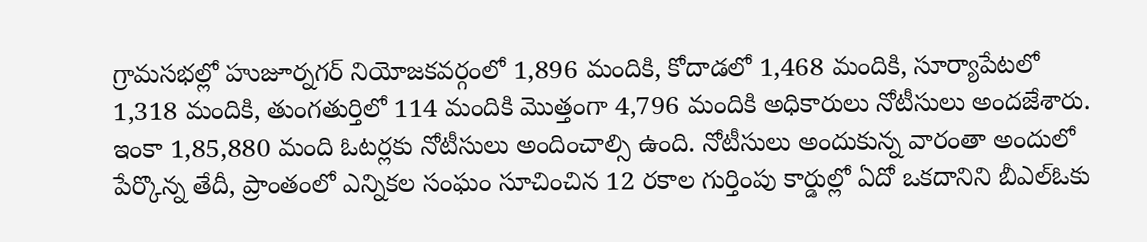గ్రామసభల్లో హుజూర్నగర్ నియోజకవర్గంలో 1,896 మందికి, కోదాడలో 1,468 మందికి, సూర్యాపేటలో 1,318 మందికి, తుంగతుర్తిలో 114 మందికి మొత్తంగా 4,796 మందికి అధికారులు నోటీసులు అందజేశారు. ఇంకా 1,85,880 మంది ఓటర్లకు నోటీసులు అందించాల్సి ఉంది. నోటీసులు అందుకున్న వారంతా అందులో పేర్కొన్న తేదీ, ప్రాంతంలో ఎన్నికల సంఘం సూచించిన 12 రకాల గుర్తింపు కార్డుల్లో ఏదో ఒకదానిని బీఎల్ఓకు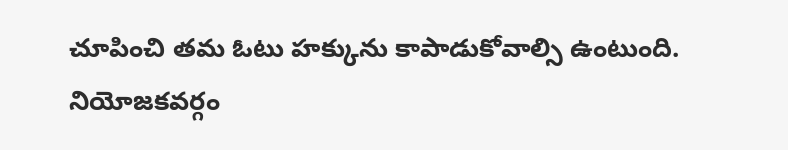చూపించి తమ ఓటు హక్కును కాపాడుకోవాల్సి ఉంటుంది.
నియోజకవర్గం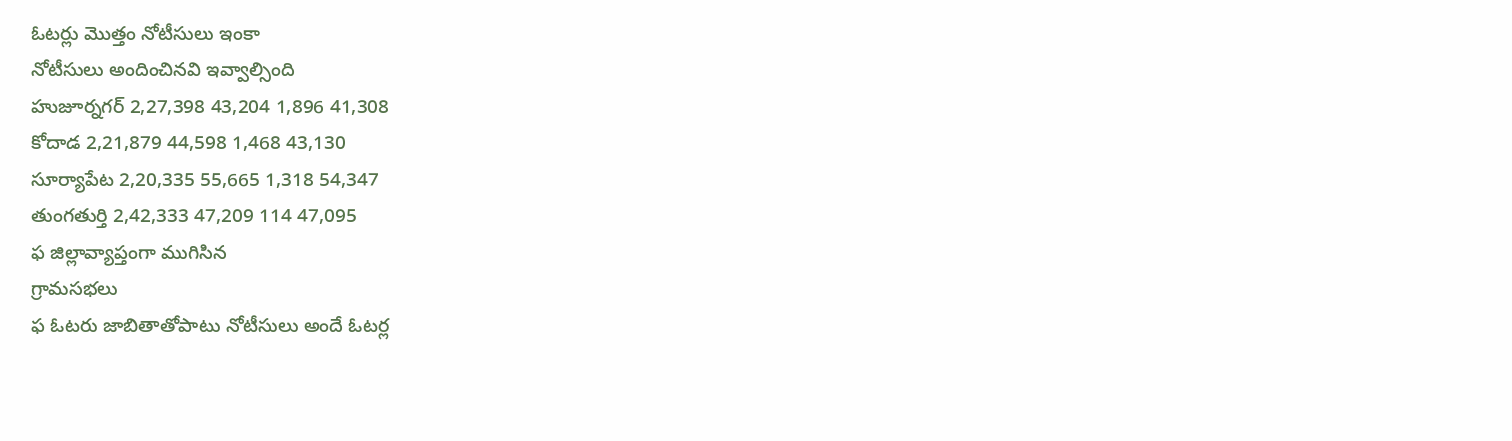ఓటర్లు మొత్తం నోటీసులు ఇంకా
నోటీసులు అందించినవి ఇవ్వాల్సింది
హుజూర్నగర్ 2,27,398 43,204 1,896 41,308
కోదాడ 2,21,879 44,598 1,468 43,130
సూర్యాపేట 2,20,335 55,665 1,318 54,347
తుంగతుర్తి 2,42,333 47,209 114 47,095
ఫ జిల్లావ్యాప్తంగా ముగిసిన
గ్రామసభలు
ఫ ఓటరు జాబితాతోపాటు నోటీసులు అందే ఓటర్ల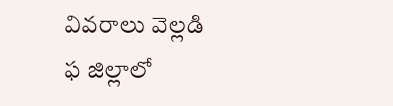వివరాలు వెల్లడి
ఫ జిల్లాలో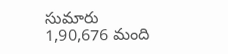సుమారు
1,90,676 మంది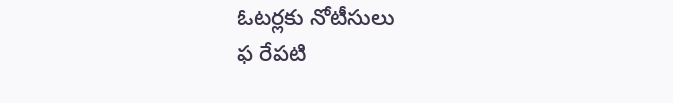ఓటర్లకు నోటీసులు
ఫ రేపటి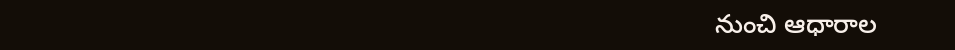నుంచి ఆధారాల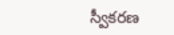స్వీకరణ